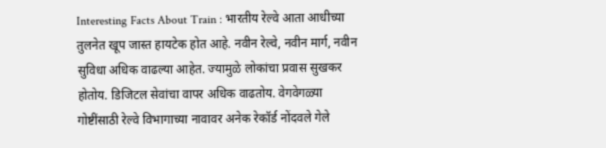Interesting Facts About Train : भारतीय रेल्वे आता आधीच्या तुलनेत खूप जास्त हायटेक होत आहे. नवीन रेल्वे, नवीन मार्ग, नवीन सुविधा अधिक वाढल्या आहेत. ज्यामुळे लोकांचा प्रवास सुखकर होतोय. डिजिटल सेवांचा वापर अधिक वाढतोय. वेगवेगळ्या गोष्टींसाठी रेल्वे विभागाच्या नावावर अनेक रेकॉर्ड नोंदवले गेले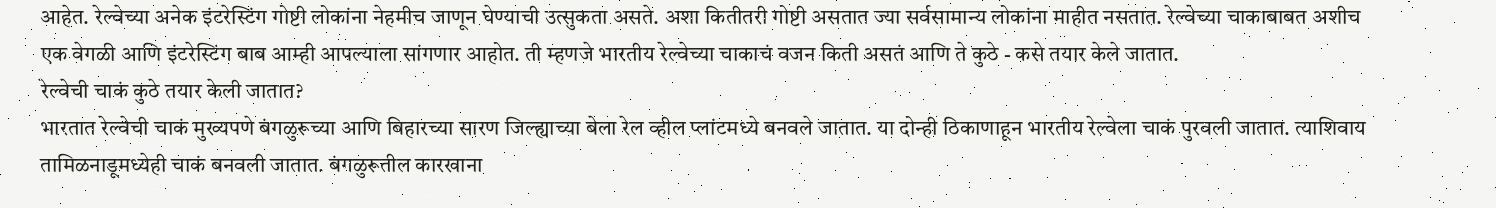आहेत. रेल्वेच्या अनेक इंटरेस्टिंग गोष्टी लोकांना नेहमीच जाणून घेण्याची उत्सुकता असते. अशा कितीतरी गोष्टी असतात ज्या सर्वसामान्य लोकांना माहीत नसतात. रेल्वेच्या चाकाबाबत अशीच एक वेगळी आणि इंटरेस्टिंग बाब आम्ही आपल्याला सांगणार आहोत. ती म्हणजे भारतीय रेल्वेच्या चाकाचं वजन किती असतं आणि ते कुठे - कसे तयार केले जातात.
रेल्वेची चाकं कुठे तयार केली जातात?
भारतात रेल्वेची चाकं मुख्यपणे बंगळुरूच्या आणि बिहारच्या सारण जिल्ह्याच्या बेला रेल व्हील प्लांटमध्ये बनवले जातात. या दोन्ही ठिकाणाहून भारतीय रेल्वेला चाकं पुरवली जातात. त्याशिवाय तामिळनाडूमध्येही चाकं बनवली जातात. बंगळुरूतील कारखाना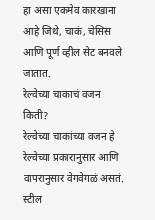हा असा एकमेव कारखाना आहे जिथे, चाकं, चेसिस आणि पूर्ण व्हील सेट बनवले जातात.
रेल्वेच्या चाकाचं वजन किती?
रेल्वेच्या चाकांच्या वजन हे रेल्वेच्या प्रकारानुसार आणि वापरानुसार वेगवेगळं असतं. स्टील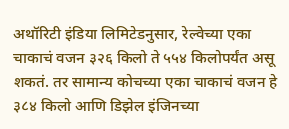अथॉरिटी इंडिया लिमिटेडनुसार, रेल्वेच्या एका चाकाचं वजन ३२६ किलो ते ५५४ किलोपर्यंत असू शकतं. तर सामान्य कोचच्या एका चाकाचं वजन हे ३८४ किलो आणि डिझेल इंजिनच्या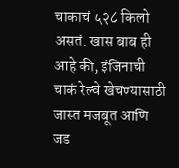चाकाचं ५२८ किलो असतं. खास बाब ही आहे की, इंजिनाची चाकं रेल्वे खेचण्यासाठी जास्त मजबूत आणि जड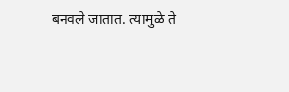बनवले जातात. त्यामुळे ते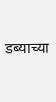डब्याच्या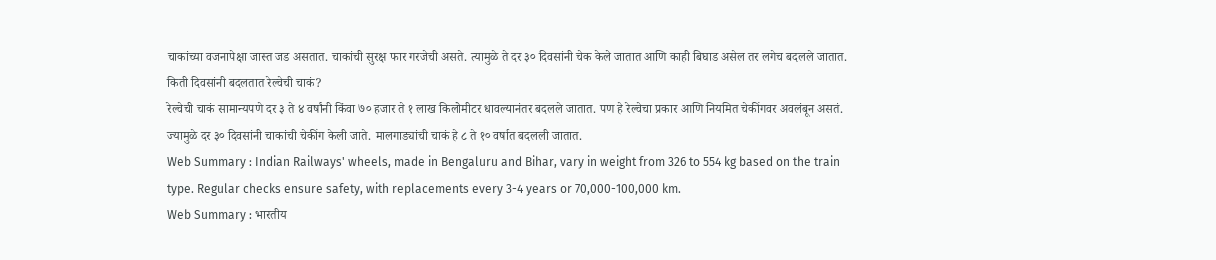चाकांच्या वजनापेक्षा जास्त जड असतात. चाकांची सुरक्ष फार गरजेची असते. त्यामुळे ते दर ३० दिवसांनी चेक केले जातात आणि काही बिघाड असेल तर लगेच बदलले जातात.
किती दिवसांनी बदलतात रेल्वेची चाकं?
रेल्वेची चाकं सामान्यपणे दर ३ ते ४ वर्षांनी किंवा ७० हजार ते १ लाख किलोमीटर धावल्यानंतर बदलले जातात. पण हे रेल्वेचा प्रकार आणि नियमित चेकींगवर अवलंबून असतं. ज्यामुळे दर ३० दिवसांनी चाकांची चेकींग केली जाते. मालगाड्यांची चाकं हे ८ ते १० वर्षात बदलली जातात.
Web Summary : Indian Railways' wheels, made in Bengaluru and Bihar, vary in weight from 326 to 554 kg based on the train type. Regular checks ensure safety, with replacements every 3-4 years or 70,000-100,000 km.
Web Summary : भारतीय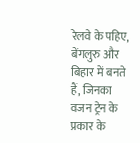रेलवे के पहिए, बेंगलुरु और बिहार में बनते हैं, जिनका वजन ट्रेन के प्रकार के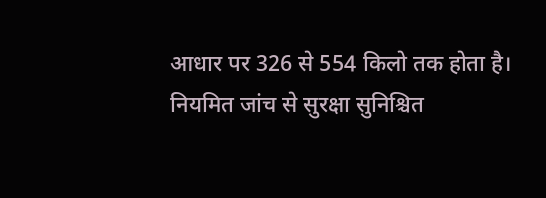आधार पर 326 से 554 किलो तक होता है। नियमित जांच से सुरक्षा सुनिश्चित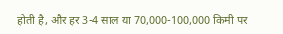होती है, और हर 3-4 साल या 70,000-100,000 किमी पर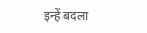इन्हें बदला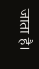जाता है।